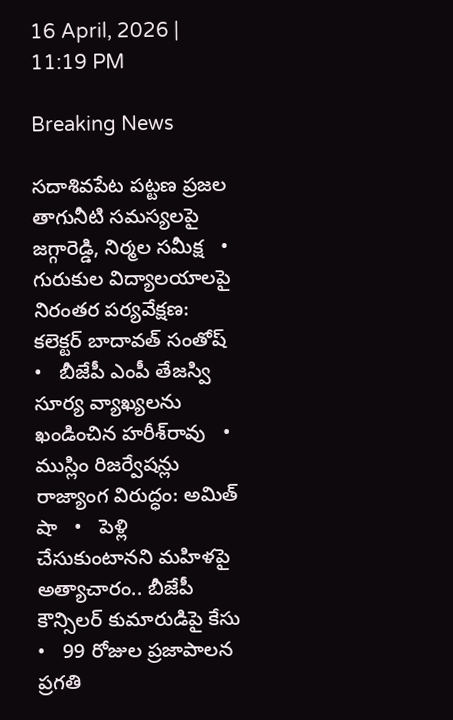16 April, 2026 | 11:19 PM

Breaking News

సదాశివపేట పట్టణ ప్రజల తాగునీటి సమస్యలపై జగ్గారెడ్డి, నిర్మల సమీక్ష   •   గురుకుల విద్యాలయాలపై నిరంతర పర్యవేక్షణ: కలెక్టర్ బాదావత్ సంతోష్   •   బీజేపీ ఎంపీ తేజస్వి సూర్య వ్యాఖ్యలను ఖండించిన హరీశ్‌రావు   •   ముస్లిం రిజర్వేషన్లు రాజ్యాంగ విరుద్ధం: అమిత్ షా   •   పెళ్లి చేసుకుంటానని మహిళపై అత్యాచారం.. బీజేపీ కౌన్సిలర్ కుమారుడిపై కేసు   •   99 రోజుల ప్రజాపాలన ప్రగతి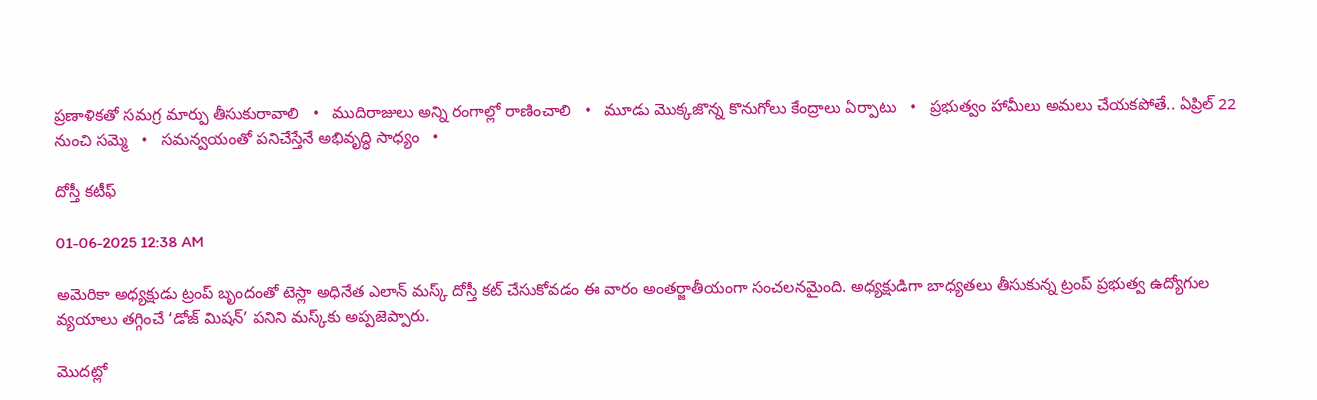ప్రణాళికతో సమగ్ర మార్పు తీసుకురావాలి   •   ముదిరాజులు అన్ని రంగాల్లో రాణించాలి   •   మూడు మొక్కజొన్న కొనుగోలు కేంద్రాలు ఏర్పాటు   •   ప్రభుత్వం హామీలు అమలు చేయకపోతే.. ఏప్రిల్ 22 నుంచి సమ్మె   •   సమన్వయంతో పనిచేస్తేనే అభివృద్ధి సాధ్యం   •

దోస్తీ కటీఫ్

01-06-2025 12:38 AM

అమెరికా అధ్యక్షుడు ట్రంప్ బృందంతో టెస్లా అధినేత ఎలాన్ మస్క్ దోస్తీ కట్ చేసుకోవడం ఈ వారం అంతర్జాతీయంగా సంచలనమైంది. అధ్యక్షుడిగా బాధ్యతలు తీసుకున్న ట్రంప్ ప్రభుత్వ ఉద్యోగుల వ్యయాలు తగ్గించే ‘డోజ్ మిషన్’ పనిని మస్క్‌కు అప్పజెప్పారు.

మొదట్లో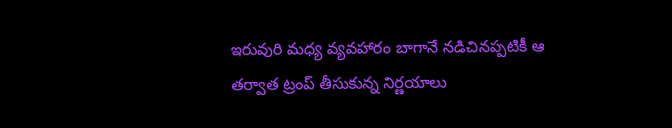ఇరువురి మధ్య వ్యవహారం బాగానే నడిచినప్పటికీ ఆ తర్వాత ట్రంప్ తీసుకున్న నిర్ణయాలు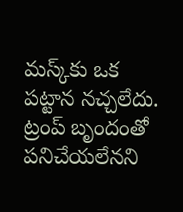మస్క్‌కు ఒక పట్టాన నచ్చలేదు. ట్రంప్ బృందంతో పనిచేయలేనని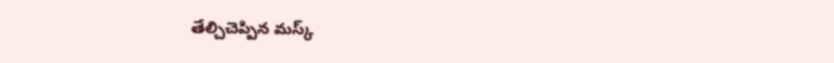తేల్చిచెప్పిన మస్క్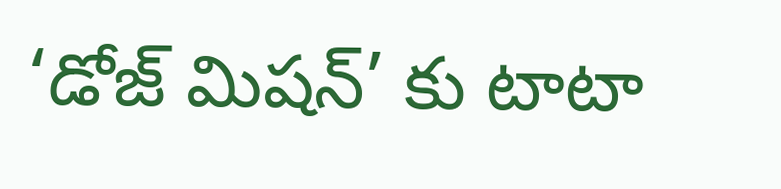‘డోజ్ మిషన్’ కు టాటా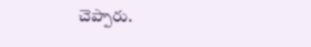చెప్పారు.